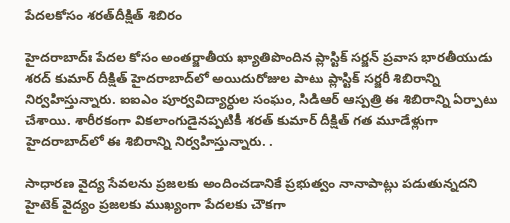పేదలకోసం శరత్‌దీక్షిత్‌ శిబిరం

హైదరాబాద్‌ః పేదల కోసం అంతర్జాతీయ ఖ్యాతిపొందిన ప్లాస్టిక్‌ సర్జన్‌ ప్రవాస భారతీయుడు శరద్‌ కుమార్‌ దీక్షిత్‌ హైదరాబాద్‌లో అయిదురోజుల పాటు ప్లాస్టిక్‌ సర్జరీ శిబిరాన్ని నిర్వహిస్తున్నారు. ఐఐఎం పూర్వవిద్యార్ధుల సంఘం, సిడిఆర్‌ ఆస్పత్రి ఈ శిబిరాన్ని ఏర్పాటు చేశాయి. శారీరకంగా వికలాంగుడైనప్పటికీ శరత్‌ కుమార్‌ దీక్షిత్‌ గత మూడేళ్లుగా హైదరాబాద్‌లో ఈ శిబిరాన్ని నిర్వహిస్తున్నారు. .

సాధారణ వైద్య సేవలను ప్రజలకు అందించడానికే ప్రభుత్వం నానాపాట్లు పడుతున్నదని హైటెక్‌ వైద్యం ప్రజలకు ముఖ్యంగా పేదలకు చౌకగా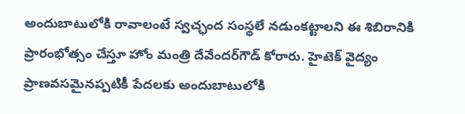అందుబాటులోకి రావాలంటే స్వచ్ఛంద సంస్థలే నడుంకట్టాలని ఈ శిబిరానికి ప్రారంభోత్సం చేస్తూ హోం మంత్రి దేవేందర్‌గౌడ్‌ కోరారు. హైటెక్‌ వైద్యం ప్రాణవసమైనప్పటికీ పేదలకు అందుబాటులోకి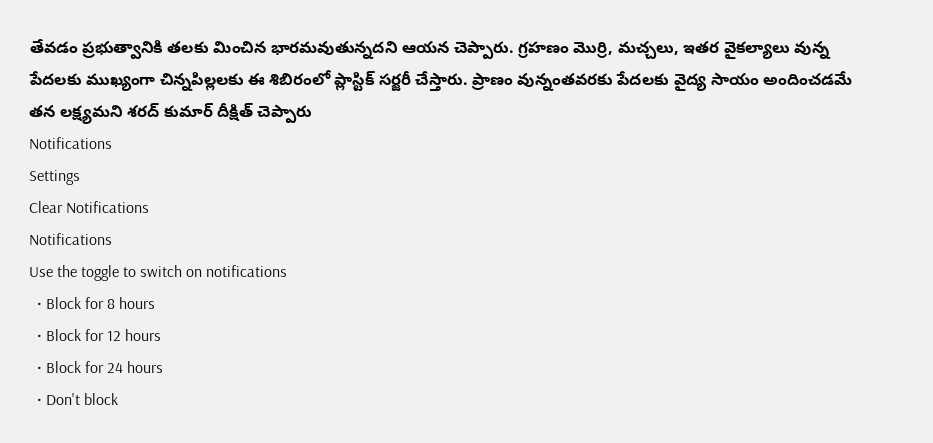తేవడం ప్రభుత్వానికి తలకు మించిన భారమవుతున్నదని ఆయన చెప్పారు. గ్రహణం మొర్రి, మచ్చలు, ఇతర వైకల్యాలు వున్న పేదలకు ముఖ్యంగా చిన్నపిల్లలకు ఈ శిబిరంలో ప్లాస్టిక్‌ సర్జరీ చేస్తారు. ప్రాణం వున్నంతవరకు పేదలకు వైద్య సాయం అందించడమే తన లక్ష్యమని శరద్‌ కుమార్‌ దీక్షిత్‌ చెప్పారు
Notifications
Settings
Clear Notifications
Notifications
Use the toggle to switch on notifications
  • Block for 8 hours
  • Block for 12 hours
  • Block for 24 hours
  • Don't block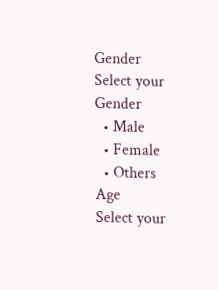Gender
Select your Gender
  • Male
  • Female
  • Others
Age
Select your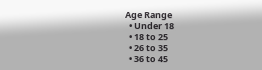Age Range
  • Under 18
  • 18 to 25
  • 26 to 35
  • 36 to 45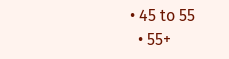• 45 to 55
  • 55+